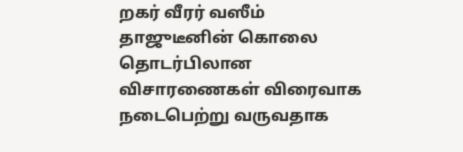றகர் வீரர் வஸீம் தாஜுடீனின் கொலை தொடர்பிலான விசாரணைகள் விரைவாக நடைபெற்று வருவதாக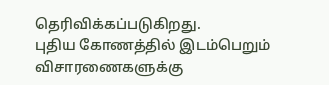தெரிவிக்கப்படுகிறது.
புதிய கோணத்தில் இடம்பெறும் விசாரணைகளுக்கு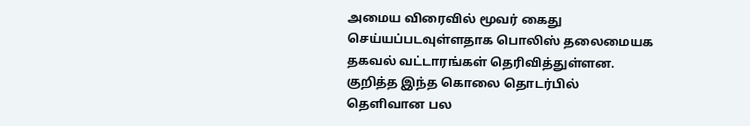அமைய விரைவில் மூவர் கைது செய்யப்படவுள்ளதாக பொலிஸ் தலைமையக தகவல் வட்டாரங்கள் தெரிவித்துள்ளன.
குறித்த இந்த கொலை தொடர்பில் தெளிவான பல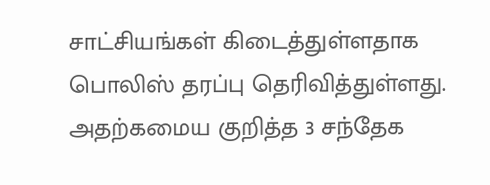சாட்சியங்கள் கிடைத்துள்ளதாக பொலிஸ் தரப்பு தெரிவித்துள்ளது.
அதற்கமைய குறித்த 3 சந்தேக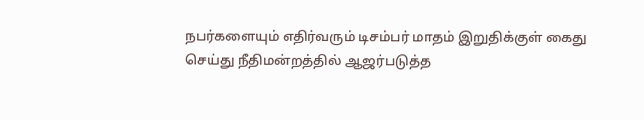நபர்களையும் எதிர்வரும் டிசம்பர் மாதம் இறுதிக்குள் கைது செய்து நீதிமன்றத்தில் ஆஜர்படுத்த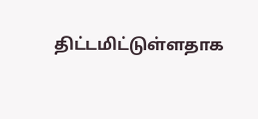திட்டமிட்டுள்ளதாக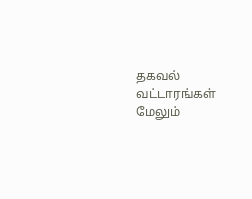தகவல் வட்டாரங்கள் மேலும்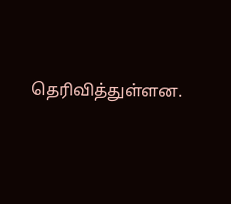தெரிவித்துள்ளன.